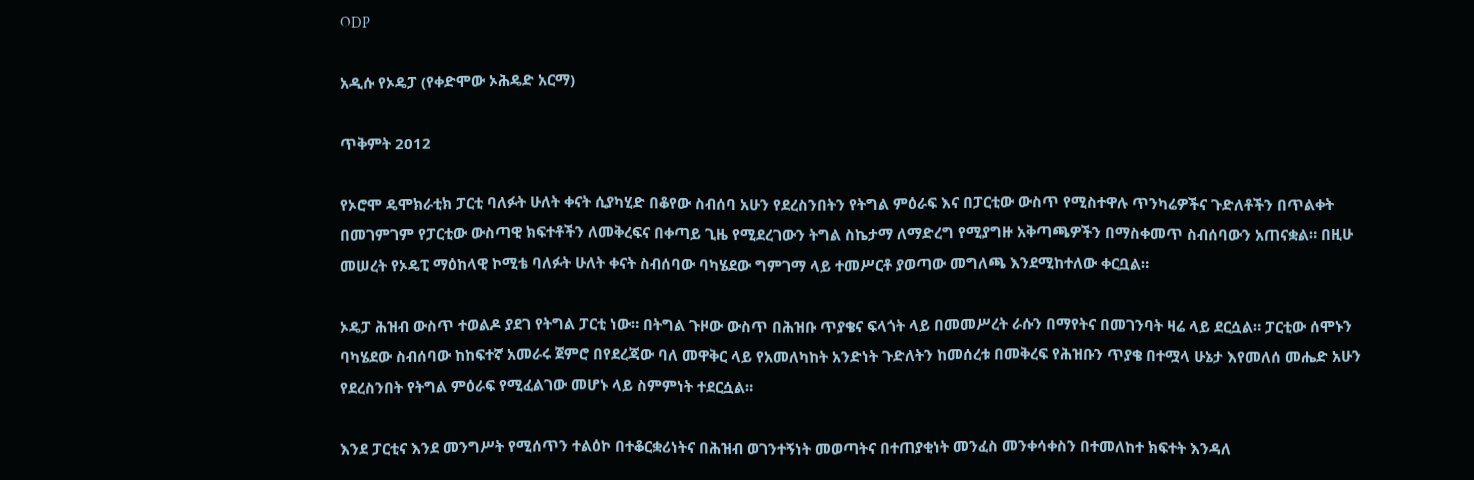ODP

አዲሱ የኦዴፓ (የቀድሞው ኦሕዴድ አርማ)

ጥቅምት 2012

የኦሮሞ ዴሞክራቲክ ፓርቲ ባለፉት ሁለት ቀናት ሲያካሂድ በቆየው ስብሰባ አሁን የደረስንበትን የትግል ምዕራፍ እና በፓርቲው ውስጥ የሚስተዋሉ ጥንካሬዎችና ጉድለቶችን በጥልቀት በመገምገም የፓርቲው ውስጣዊ ክፍተቶችን ለመቅረፍና በቀጣይ ጊዜ የሚደረገውን ትግል ስኬታማ ለማድረግ የሚያግዙ አቅጣጫዎችን በማስቀመጥ ስብሰባውን አጠናቋል። በዚሁ መሠረት የኦዴፒ ማዕከላዊ ኮሚቴ ባለፉት ሁለት ቀናት ስብሰባው ባካሄደው ግምገማ ላይ ተመሥርቶ ያወጣው መግለጫ እንደሚከተለው ቀርቧል።

ኦዴፓ ሕዝብ ውስጥ ተወልዶ ያደገ የትግል ፓርቲ ነው። በትግል ጉዞው ውስጥ በሕዝቡ ጥያቄና ፍላጎት ላይ በመመሥረት ራሱን በማየትና በመገንባት ዛሬ ላይ ደርሷል። ፓርቲው ሰሞኑን ባካሄደው ስብሰባው ከከፍተኛ አመራሩ ጀምሮ በየደረጃው ባለ መዋቅር ላይ የአመለካከት አንድነት ጉድለትን ከመሰረቱ በመቅረፍ የሕዝቡን ጥያቄ በተሟላ ሁኔታ እየመለሰ መሔድ አሁን የደረስንበት የትግል ምዕራፍ የሚፈልገው መሆኑ ላይ ስምምነት ተደርሷል።

እንደ ፓርቲና እንደ መንግሥት የሚሰጥን ተልዕኮ በተቆርቋሪነትና በሕዝብ ወገንተኝነት መወጣትና በተጠያቂነት መንፈስ መንቀሳቀስን በተመለከተ ክፍተት እንዳለ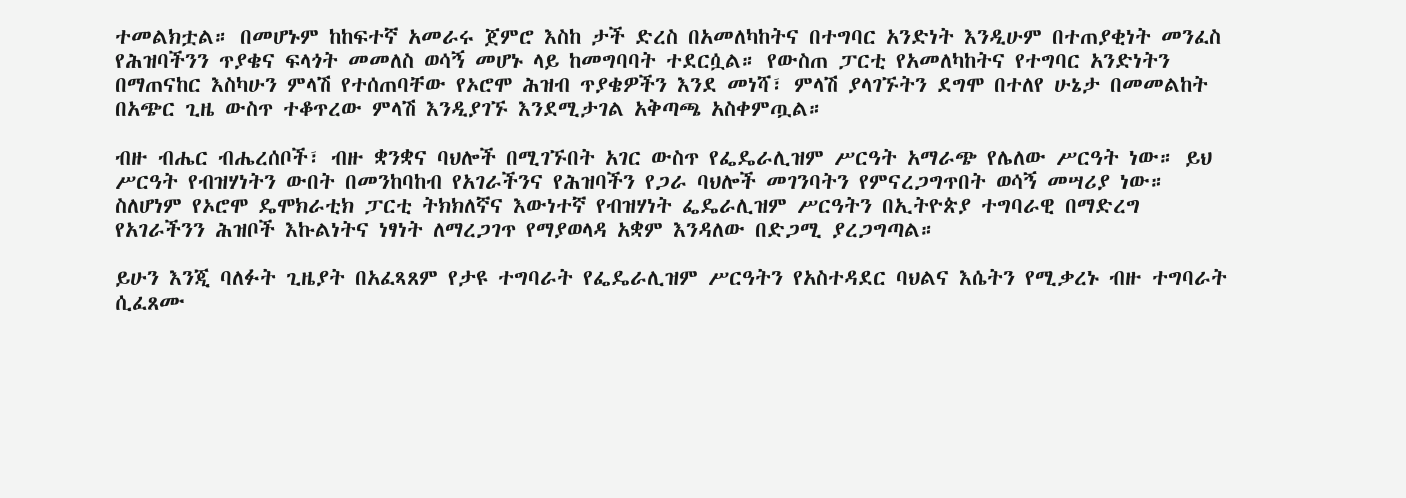ተመልክቷል። በመሆኑም ከከፍተኛ አመራሩ ጀምሮ እስከ ታች ድረስ በአመለካከትና በተግባር አንድነት እንዲሁም በተጠያቂነት መንፈስ የሕዝባችንን ጥያቄና ፍላጎት መመለስ ወሳኝ መሆኑ ላይ ከመግባባት ተደርሷል። የውስጠ ፓርቲ የአመለካከትና የተግባር አንድነትን በማጠናከር እስካሁን ምላሽ የተሰጠባቸው የኦሮሞ ሕዝብ ጥያቄዎችን እንደ መነሻ፣ ምላሽ ያላገኙትን ደግሞ በተለየ ሁኔታ በመመልከት በአጭር ጊዜ ውስጥ ተቆጥረው ምላሽ እንዲያገኙ እንደሚታገል አቅጣጫ አስቀምጧል።

ብዙ ብሔር ብሔረሰቦች፣ ብዙ ቋንቋና ባህሎች በሚገኙበት አገር ውስጥ የፌዴራሊዝም ሥርዓት አማራጭ የሌለው ሥርዓት ነው። ይህ ሥርዓት የብዝሃነትን ውበት በመንከባከብ የአገራችንና የሕዝባችን የጋራ ባህሎች መገንባትን የምናረጋግጥበት ወሳኝ መሣሪያ ነው። ስለሆነም የኦሮሞ ዴሞክራቲክ ፓርቲ ትክክለኛና እውነተኛ የብዝሃነት ፌዴራሊዝም ሥርዓትን በኢትዮጵያ ተግባራዊ በማድረግ የአገራችንን ሕዝቦች እኩልነትና ነፃነት ለማረጋገጥ የማያወላዳ አቋም እንዳለው በድጋሚ ያረጋግጣል።

ይሁን እንጂ ባለፉት ጊዜያት በአፈጻጸም የታዩ ተግባራት የፌዴራሊዝም ሥርዓትን የአስተዳደር ባህልና እሴትን የሚቃረኑ ብዙ ተግባራት ሲፈጸሙ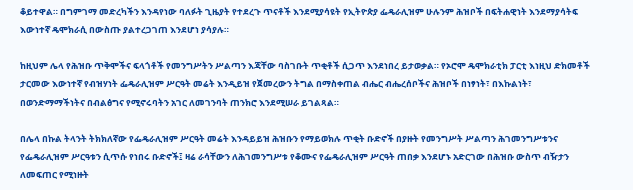ቆይተዋል። በግምገማ መድረካችን እንዳየነው ባለፉት ጊዜያት የተደረጉ ጥናቶች እንደሚያሳዩት የኢትዮጵያ ፌዴራሊዝም ሁሉንም ሕዝቦች በፍትሐዊነት እንደማያሳትፍ እውነተኛ ዴሞክራሲ በውስጡ ያልተረጋገጠ እንደሆነ ያሳያሉ።

ከዚህም ሌላ የሕዝቡ ጥቅሞችና ፍላጎቶች የመንግሥትን ሥልጣን እጃቸው ባስገቡት ጥቂቶች ሲጋጥ እንደነበረ ይታወቃል። የኦሮሞ ዴሞክራቲክ ፓርቲ እነዚህ ድክመቶች ታርመው እውነተኛ የብዝሃነት ፌዴራሊዝም ሥርዓት መሬት እንዲይዝ የጀመረውን ትግል በማስቀጠል ብሔር ብሔረሰቦችና ሕዝቦች በነፃነት፣ በእኩልነት፣ በወንድማማችነትና በብልፅግና የሚኖሩባትን አገር ለመገንባት ጠንክሮ እንደሚሠራ ይገልጻል።

በሌላ በኩል ትላንት ትክክለኛው የፌዴራሊዝም ሥርዓት መሬት እንዳይይዝ ሕዝቡን የማይወክሉ ጥቂት ቡድኖች በያዙት የመንግሥት ሥልጣን ሕገመንግሥቱንና የፌዴራሊዝም ሥርዓቱን ሲጥሱ የነበሩ ቡድኖች፤ ዛሬ ራሳቸውን ለሕገመንግሥቱ የቆሙና የፌዴራሊዝም ሥርዓት ጠበቃ እንደሆኑ አድርገው በሕዝቡ ውስጥ ብዥታን ለመፍጠር የሚነዙት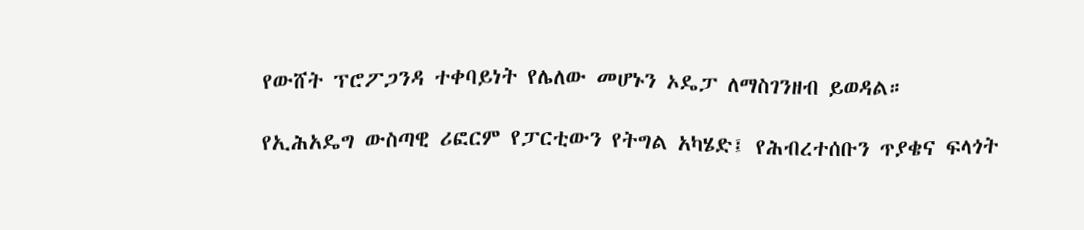የውሸት ፕሮፖጋንዳ ተቀባይነት የሌለው መሆኑን ኦዴፓ ለማስገንዘብ ይወዳል።

የኢሕአዴግ ውስጣዊ ሪፎርም የፓርቲውን የትግል አካሄድ፤ የሕብረተሰቡን ጥያቄና ፍላጎት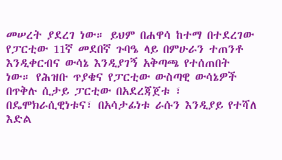መሠረት ያደረገ ነው። ይህም በሐዋሳ ከተማ በተደረገው የፓርቲው 11ኛ መደበኛ ጉባዔ ላይ በምሁራን ተጠንቶ እንዲቀርብና ውሳኔ እንዲያገኝ አቅጣጫ የተሰጠበት ነው። የሕዝቡ ጥያቄና የፓርቲው ውስጣዊ ውሳኔዎች በጥቅሉ ሲታይ ፓርቲው በአደረጃጀቱ ፣ በዴሞክራሲዊነቱና፣ በአሳታፊነቱ ራሱን እንዲያይ የተሻለ እድል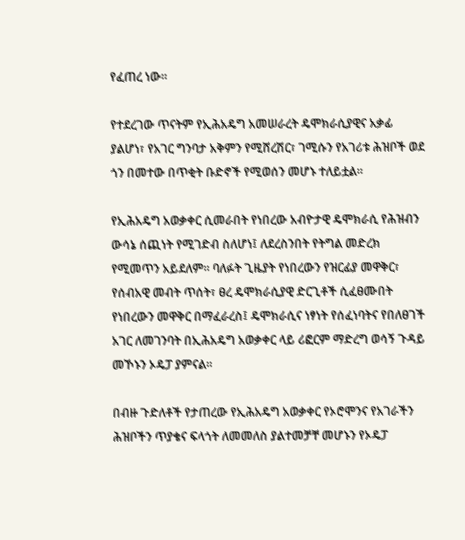የፈጠረ ነው።

የተደረገው ጥናትም የኢሕአዴግ አመሠራረት ዴሞክራሲያዊና አቃፊ ያልሆነ፣ የአገር ግንባታ አቅምን የሚሸረሽር፣ ገሚሱን የአገሪቱ ሕዝቦች ወደ ጎን በመተው በጥቂት ቡድኖች የሚወሰን መሆኑ ተለይቷል።

የኢሕአዴግ አወቃቀር ሲመራበት የነበረው አብዮታዊ ዴሞክራሲ የሕዝብን ውሳኔ ሰጪነት የሚገድብ ስለሆነ፤ ለደረስንበት የትግል መድረክ የሚመጥን አይደለም። ባለፉት ጊዜያት የነበረውን የዝርፊያ መዋቅር፣ የሰብአዊ መብት ጥሰት፣ ፀረ ዴሞክራሲያዊ ድርጊቶች ሲፈፀሙበት የነበረውን መዋቅር በማፈራረስ፤ ዴሞክራሲና ነፃነት የሰፈነባትና የበለፀገች አገር ለመገንባት በኢሕአዴግ አወቃቀር ላይ ሪፎርም ማድረግ ወሳኝ ጉዳይ መኾኑን ኦዴፓ ያምናል።

በብዙ ጉድለቶች የታጠረው የኢሕአዴግ አወቃቀር የኦሮሞንና የአገራችን ሕዝቦችን ጥያቄና ፍላጎት ለመመለስ ያልተመቻቸ መሆኑን የኦዴፓ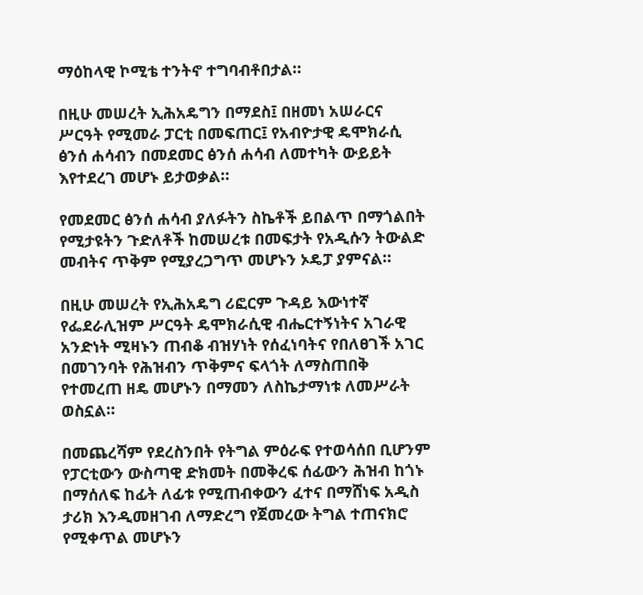ማዕከላዊ ኮሚቴ ተንትኖ ተግባብቶበታል።

በዚሁ መሠረት ኢሕአዴግን በማደስ፤ በዘመነ አሠራርና ሥርዓት የሚመራ ፓርቲ በመፍጠር፤ የአብዮታዊ ዴሞክራሲ ፅንሰ ሐሳብን በመደመር ፅንሰ ሐሳብ ለመተካት ውይይት እየተደረገ መሆኑ ይታወቃል።

የመደመር ፅንሰ ሐሳብ ያለፉትን ስኬቶች ይበልጥ በማጎልበት የሚታዩትን ጉድለቶች ከመሠረቱ በመፍታት የአዲሱን ትውልድ መብትና ጥቅም የሚያረጋግጥ መሆኑን ኦዴፓ ያምናል።

በዚሁ መሠረት የኢሕአዴግ ሪፎርም ጉዳይ እውነተኛ የፌደራሊዝም ሥርዓት ዴሞክራሲዊ ብሔርተኝነትና አገራዊ አንድነት ሚዛኑን ጠብቆ ብዝሃነት የሰፈነባትና የበለፀገች አገር በመገንባት የሕዝብን ጥቅምና ፍላጎት ለማስጠበቅ የተመረጠ ዘዴ መሆኑን በማመን ለስኬታማነቱ ለመሥራት ወስኗል።

በመጨረሻም የደረስንበት የትግል ምዕራፍ የተወሳሰበ ቢሆንም የፓርቲውን ውስጣዊ ድክመት በመቅረፍ ሰፊውን ሕዝብ ከጎኑ በማሰለፍ ከፊት ለፊቱ የሚጠብቀውን ፈተና በማሸነፍ አዲስ ታሪክ እንዲመዘገብ ለማድረግ የጀመረው ትግል ተጠናክሮ የሚቀጥል መሆኑን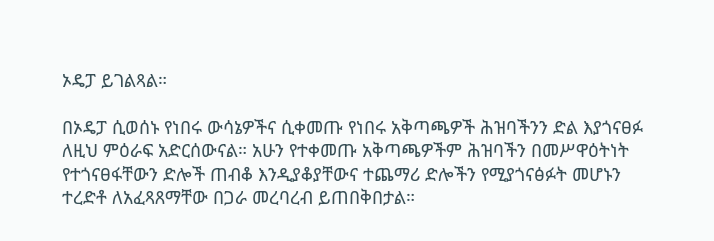ኦዴፓ ይገልጻል።

በኦዴፓ ሲወሰኑ የነበሩ ውሳኔዎችና ሲቀመጡ የነበሩ አቅጣጫዎች ሕዝባችንን ድል እያጎናፀፉ ለዚህ ምዕራፍ አድርሰውናል። አሁን የተቀመጡ አቅጣጫዎችም ሕዝባችን በመሥዋዕትነት የተጎናፀፋቸውን ድሎች ጠብቆ እንዲያቆያቸውና ተጨማሪ ድሎችን የሚያጎናፅፉት መሆኑን ተረድቶ ለአፈጻጸማቸው በጋራ መረባረብ ይጠበቅበታል።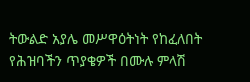ትውልድ አያሌ መሥዋዕትነት የከፈለበት የሕዝባችን ጥያቄዎች በሙሉ ምላሽ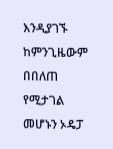እንዲያገኙ ከምንጊዜውም በበለጠ የሚታገል መሆኑን ኦዴፓ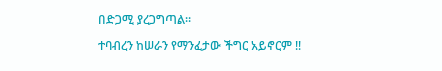በድጋሚ ያረጋግጣል።

ተባብረን ከሠራን የማንፈታው ችግር አይኖርም !!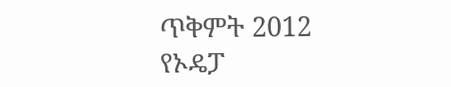ጥቅምት 2012
የኦዴፓ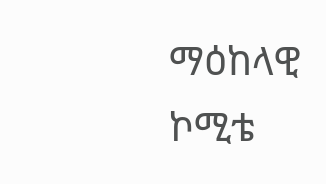ማዕከላዊ ኮሚቴ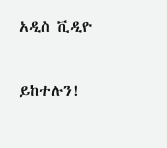አዲስ ቪዲዮ

ይከተሉን!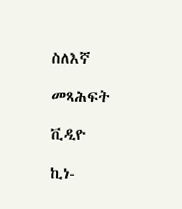ስለእኛ

መጻሕፍት

ቪዲዮ

ኪነ-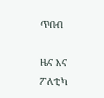ጥበብ

ዜና እና ፖለቲካ